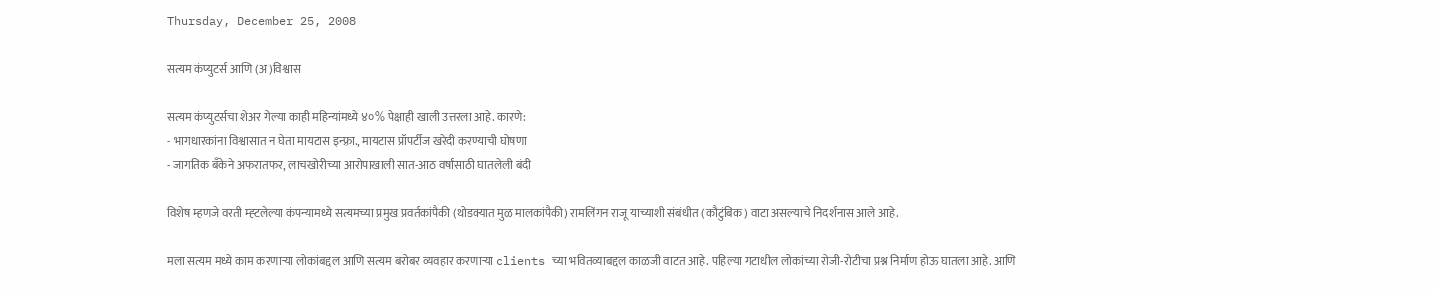Thursday, December 25, 2008

सत्यम कंप्युटर्स आणि (अ)विश्वास

सत्यम कंप्युटर्सचा शेअर गेल्या काही महिन्यांमध्ये ४०% पेक्षाही खाली उत्तरला आहे. कारणे:
- भागधारकांना विश्वासात न घेता मायटास इन्फ़्रा., मायटास प्रॉपर्टीज खरेदी करण्याची घोषणा
- जागतिक बॅंकेने अफरातफर, लाचखोरीच्या आरोपाखाली सात-आठ वर्षांसाठी घातलेली बंदी

विशेष म्हणजे वरती म्ह्टलेल्या कंपन्यामध्ये सत्यमच्या प्रमुख प्रवर्तकांपैकी (थोडक्यात मुळ मालकांपैकी) रामलिंगन राजू याच्याशी संबंधीत (कौटुंबिक) वाटा असल्याचे निदर्शनास आले आहे.

मला सत्यम मध्ये काम करणाऱ्या लोकांबद्दल आणि सत्यम बरोबर व्यवहार करणाऱ्या clients च्या भवितव्याबद्दल काळजी वाटत आहे. पहिल्या गटाधील लोकांच्या रोजी-रोटीचा प्रश्न निर्माण होऊ घातला आहे. आणि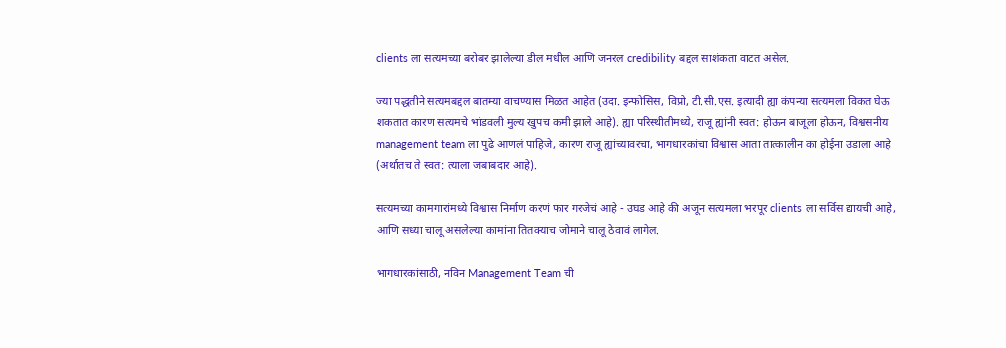clients ला सत्यमच्या बरोबर झालेल्या डील मधील आणि जनरल credibility बद्दल साशंकता वाटत असेल.

ज्या पद्धतीने सत्यमबद्दल बातम्या वाचण्यास मिळत आहेत (उदा. इन्फोसिस, विप्रो, टी.सी.एस. इत्यादी ह्या कंपन्या सत्यमला विकत घेऊ शकतात कारण सत्यमचे भांडवली मुल्य खुपच कमी झाले आहे). ह्या परिस्थीतीमध्ये, राजू ह्यांनी स्वत: होऊन बाजूला होऊन, विश्वसनीय management team ला पुढे आणलं पाहिजे, कारण राजू ह्यांच्यावरचा, भागधारकांचा विश्वास आता तात्कालीन का होईना उडाला आहे (अर्थातच ते स्वत: त्याला जबाबदार आहे).

सत्यमच्या कामगारांमध्ये विश्वास निर्माण करणं फार गरजेचं आहे - उघड आहे की अजून सत्यमला भरपूर clients ला सर्विस द्यायची आहे, आणि सध्या चालू असलेल्या कामांना तितक्याच जोमाने चालू ठेवावं लागेल.

भागधारकांसाठी, नविन Management Team ची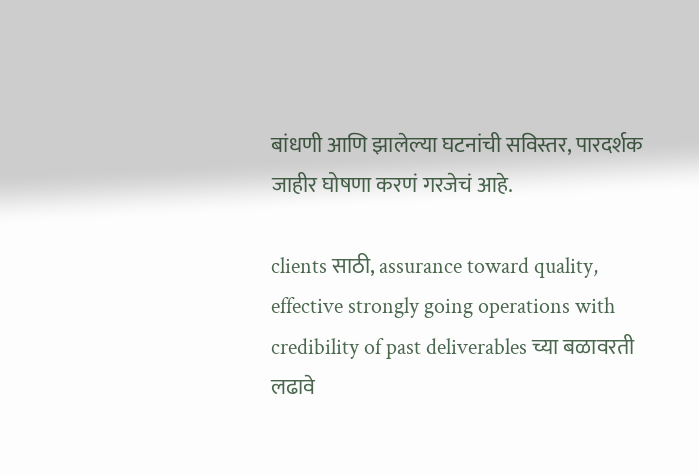बांधणी आणि झालेल्या घटनांची सविस्तर, पारदर्शक जाहीर घोषणा करणं गरजेचं आहे.

clients साठी, assurance toward quality, effective strongly going operations with credibility of past deliverables च्या बळावरती लढावे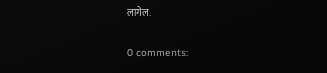लागेल.

0 comments: